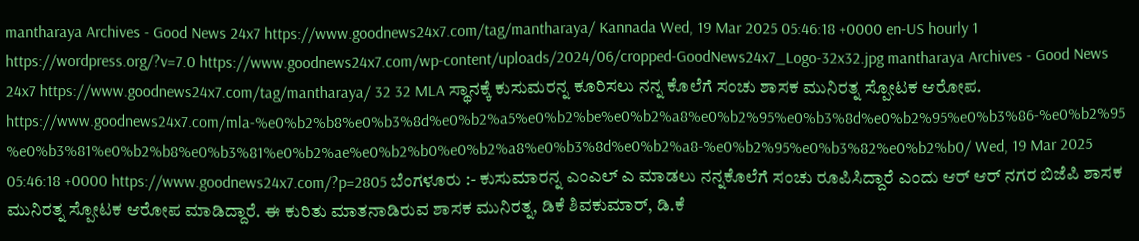mantharaya Archives - Good News 24x7 https://www.goodnews24x7.com/tag/mantharaya/ Kannada Wed, 19 Mar 2025 05:46:18 +0000 en-US hourly 1 https://wordpress.org/?v=7.0 https://www.goodnews24x7.com/wp-content/uploads/2024/06/cropped-GoodNews24x7_Logo-32x32.jpg mantharaya Archives - Good News 24x7 https://www.goodnews24x7.com/tag/mantharaya/ 32 32 MLA ಸ್ಥಾನಕ್ಕೆ ಕುಸುಮರನ್ನ ಕೂರಿಸಲು ನನ್ನ ಕೊಲೆಗೆ ಸಂಚು ಶಾಸಕ ಮುನಿರತ್ನ ಸ್ಪೋಟಕ ಆರೋಪ. https://www.goodnews24x7.com/mla-%e0%b2%b8%e0%b3%8d%e0%b2%a5%e0%b2%be%e0%b2%a8%e0%b2%95%e0%b3%8d%e0%b2%95%e0%b3%86-%e0%b2%95%e0%b3%81%e0%b2%b8%e0%b3%81%e0%b2%ae%e0%b2%b0%e0%b2%a8%e0%b3%8d%e0%b2%a8-%e0%b2%95%e0%b3%82%e0%b2%b0/ Wed, 19 Mar 2025 05:46:18 +0000 https://www.goodnews24x7.com/?p=2805 ಬೆಂಗಳೂರು :- ಕುಸುಮಾರನ್ನ ಎಂಎಲ್ ಎ ಮಾಡಲು ನನ್ನಕೊಲೆಗೆ ಸಂಚು ರೂಪಿಸಿದ್ದಾರೆ ಎಂದು ಆರ್ ಆರ್ ನಗರ ಬಿಜೆಪಿ ಶಾಸಕ ಮುನಿರತ್ನ ಸ್ಪೋಟಕ ಆರೋಪ ಮಾಡಿದ್ದಾರೆ. ಈ ಕುರಿತು ಮಾತನಾಡಿರುವ ಶಾಸಕ ಮುನಿರತ್ನ, ಡಿಕೆ ಶಿವಕುಮಾರ್, ಡಿ.ಕೆ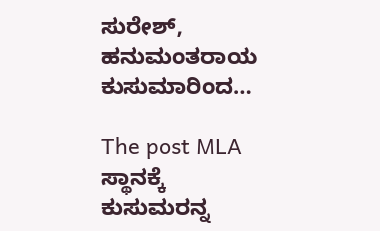ಸುರೇಶ್, ಹನುಮಂತರಾಯ ಕುಸುಮಾರಿಂದ…

The post MLA ಸ್ಥಾನಕ್ಕೆ ಕುಸುಮರನ್ನ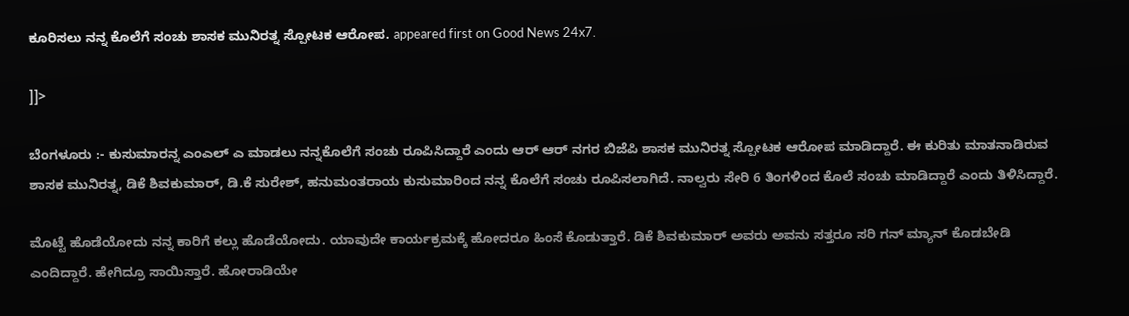ಕೂರಿಸಲು ನನ್ನ ಕೊಲೆಗೆ ಸಂಚು ಶಾಸಕ ಮುನಿರತ್ನ ಸ್ಪೋಟಕ ಆರೋಪ. appeared first on Good News 24x7.

]]>

ಬೆಂಗಳೂರು :- ಕುಸುಮಾರನ್ನ ಎಂಎಲ್ ಎ ಮಾಡಲು ನನ್ನಕೊಲೆಗೆ ಸಂಚು ರೂಪಿಸಿದ್ದಾರೆ ಎಂದು ಆರ್ ಆರ್ ನಗರ ಬಿಜೆಪಿ ಶಾಸಕ ಮುನಿರತ್ನ ಸ್ಪೋಟಕ ಆರೋಪ ಮಾಡಿದ್ದಾರೆ. ಈ ಕುರಿತು ಮಾತನಾಡಿರುವ ಶಾಸಕ ಮುನಿರತ್ನ, ಡಿಕೆ ಶಿವಕುಮಾರ್, ಡಿ.ಕೆ ಸುರೇಶ್, ಹನುಮಂತರಾಯ ಕುಸುಮಾರಿಂದ ನನ್ನ ಕೊಲೆಗೆ ಸಂಚು ರೂಪಿಸಲಾಗಿದೆ. ನಾಲ್ವರು ಸೇರಿ 6 ತಿಂಗಳಿಂದ ಕೊಲೆ ಸಂಚು ಮಾಡಿದ್ದಾರೆ ಎಂದು ತಿಳಿಸಿದ್ದಾರೆ.

ಮೊಟ್ಟೆ ಹೊಡೆಯೋದು ನನ್ನ ಕಾರಿಗೆ ಕಲ್ಲು ಹೊಡೆಯೋದು. ಯಾವುದೇ ಕಾರ್ಯಕ್ರಮಕ್ಕೆ ಹೋದರೂ ಹಿಂಸೆ ಕೊಡುತ್ತಾರೆ. ಡಿಕೆ ಶಿವಕುಮಾರ್ ಅವರು ಅವನು ಸತ್ತರೂ ಸರಿ ಗನ್ ಮ್ಯಾನ್ ಕೊಡಬೇಡಿ ಎಂದಿದ್ದಾರೆ. ಹೇಗಿದ್ರೂ ಸಾಯಿಸ್ತಾರೆ. ಹೋರಾಡಿಯೇ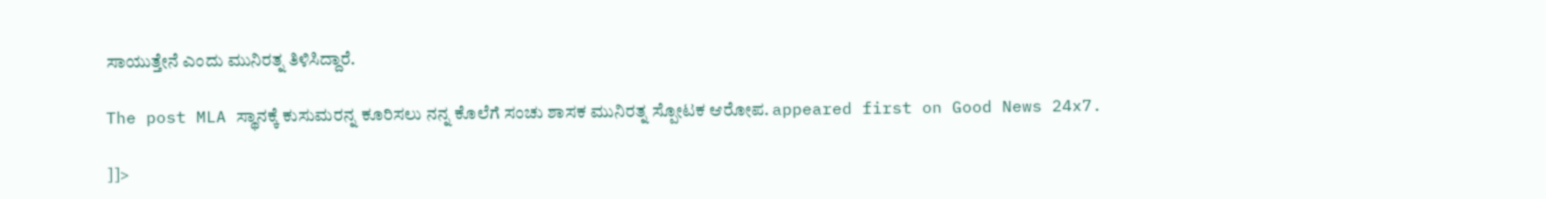ಸಾಯುತ್ತೇನೆ ಎಂದು ಮುನಿರತ್ನ ತಿಳಿಸಿದ್ದಾರೆ.

The post MLA ಸ್ಥಾನಕ್ಕೆ ಕುಸುಮರನ್ನ ಕೂರಿಸಲು ನನ್ನ ಕೊಲೆಗೆ ಸಂಚು ಶಾಸಕ ಮುನಿರತ್ನ ಸ್ಪೋಟಕ ಆರೋಪ. appeared first on Good News 24x7.

]]>